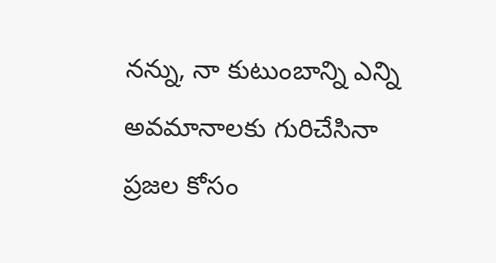నన్ను, నా కుటుంబాన్ని ఎన్ని అవమానాలకు గురిచేసినా ప్రజల కోసం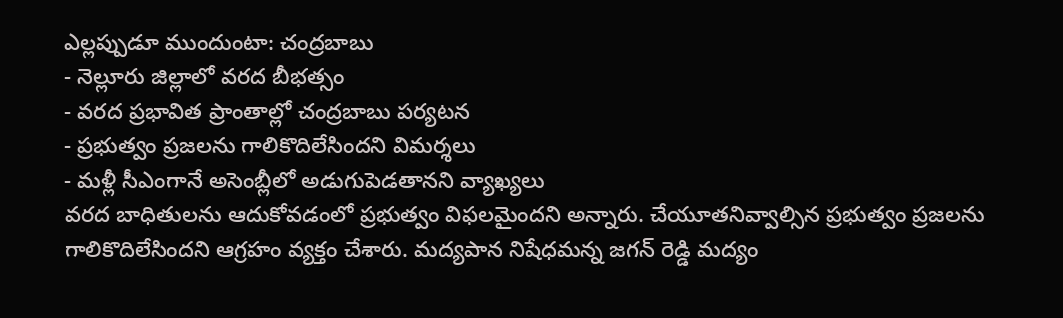ఎల్లప్పుడూ ముందుంటా: చంద్రబాబు
- నెల్లూరు జిల్లాలో వరద బీభత్సం
- వరద ప్రభావిత ప్రాంతాల్లో చంద్రబాబు పర్యటన
- ప్రభుత్వం ప్రజలను గాలికొదిలేసిందని విమర్శలు
- మళ్లీ సీఎంగానే అసెంబ్లీలో అడుగుపెడతానని వ్యాఖ్యలు
వరద బాధితులను ఆదుకోవడంలో ప్రభుత్వం విఫలమైందని అన్నారు. చేయూతనివ్వాల్సిన ప్రభుత్వం ప్రజలను గాలికొదిలేసిందని ఆగ్రహం వ్యక్తం చేశారు. మద్యపాన నిషేధమన్న జగన్ రెడ్డి మద్యం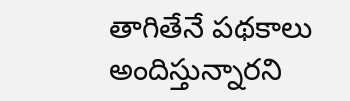తాగితేనే పథకాలు అందిస్తున్నారని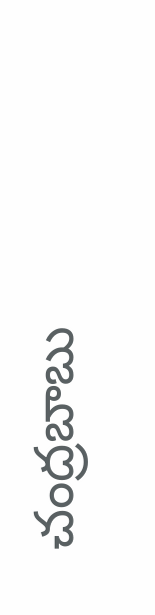చంద్రబాబు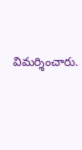విమర్శించారు.